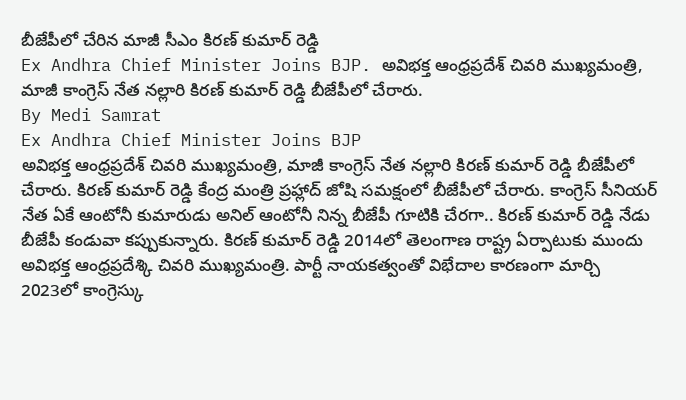బీజేపీలో చేరిన మాజీ సీఎం కిరణ్ కుమార్ రెడ్డి
Ex Andhra Chief Minister Joins BJP. అవిభక్త ఆంధ్రప్రదేశ్ చివరి ముఖ్యమంత్రి, మాజీ కాంగ్రెస్ నేత నల్లారి కిరణ్ కుమార్ రెడ్డి బీజేపీలో చేరారు.
By Medi Samrat
Ex Andhra Chief Minister Joins BJP
అవిభక్త ఆంధ్రప్రదేశ్ చివరి ముఖ్యమంత్రి, మాజీ కాంగ్రెస్ నేత నల్లారి కిరణ్ కుమార్ రెడ్డి బీజేపీలో చేరారు. కిరణ్ కుమార్ రెడ్డి కేంద్ర మంత్రి ప్రహ్లాద్ జోషి సమక్షంలో బీజేపీలో చేరారు. కాంగ్రెస్ సీనియర్ నేత ఏకే ఆంటోనీ కుమారుడు అనిల్ ఆంటోనీ నిన్న బీజేపీ గూటికి చేరగా.. కిరణ్ కుమార్ రెడ్డి నేడు బీజేపీ కండువా కప్పుకున్నారు. కిరణ్ కుమార్ రెడ్డి 2014లో తెలంగాణ రాష్ట్ర ఏర్పాటుకు ముందు అవిభక్త ఆంధ్రప్రదేశ్కి చివరి ముఖ్యమంత్రి. పార్టీ నాయకత్వంతో విభేదాల కారణంగా మార్చి 2023లో కాంగ్రెస్కు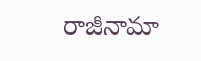రాజీనామా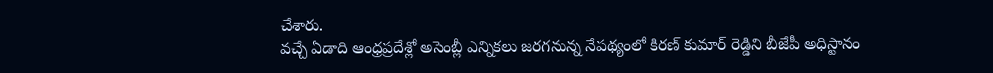చేశారు.
వచ్చే ఏడాది ఆంధ్రప్రదేశ్లో అసెంబ్లీ ఎన్నికలు జరగనున్న నేపథ్యంలో కిరణ్ కుమార్ రెడ్డిని బీజేపీ అధిస్టానం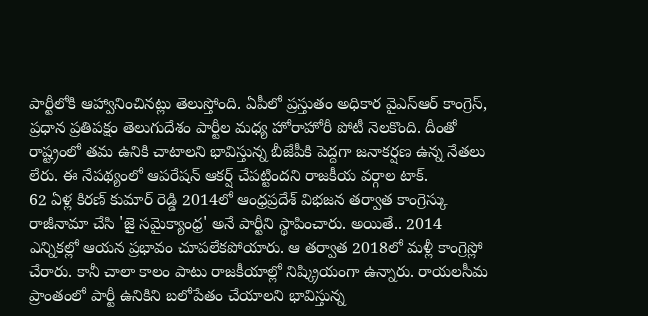పార్టీలోకి ఆహ్వానించినట్లు తెలుస్తోంది. ఏపీలో ప్రస్తుతం అధికార వైఎస్ఆర్ కాంగ్రెస్, ప్రధాన ప్రతిపక్షం తెలుగుదేశం పార్టీల మధ్య హోరాహోరీ పోటీ నెలకొంది. దీంతో రాష్ట్రంలో తమ ఉనికి చాటాలని భావిస్తున్న బీజేపీకి పెద్దగా జనాకర్షణ ఉన్న నేతలు లేరు. ఈ నేపథ్యంలో ఆపరేషన్ ఆకర్ష్ చేపట్టిందని రాజకీయ వర్గాల టాక్.
62 ఏళ్ల కిరణ్ కుమార్ రెడ్డి 2014లో ఆంధ్రప్రదేశ్ విభజన తర్వాత కాంగ్రెస్కు రాజీనామా చేసి 'జై సమైక్యాంధ్ర' అనే పార్టీని స్థాపించారు. అయితే.. 2014 ఎన్నికల్లో ఆయన ప్రభావం చూపలేకపోయారు. ఆ తర్వాత 2018లో మళ్లీ కాంగ్రెస్లో చేరారు. కానీ చాలా కాలం పాటు రాజకీయాల్లో నిష్క్రియంగా ఉన్నారు. రాయలసీమ ప్రాంతంలో పార్టీ ఉనికిని బలోపేతం చేయాలని భావిస్తున్న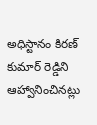అధిస్టానం కిరణ్ కుమార్ రెడ్డిని ఆహ్వానించినట్లు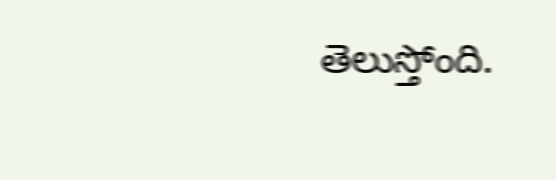తెలుస్తోంది.